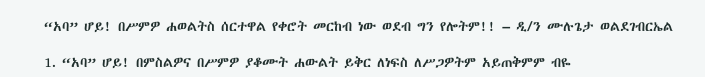“አባ” ሆይ! በሥምዎ ሐወልትስ ሰርተዋል የቀሮት መርከብ ነው ወደብ ግን የሎትም!! – ዲ/ን ሙሉጌታ ወልደገብርኤል

1. “አባ” ሆይ! በምስልዎና በሥምዎ ያቆሙት ሐውልት ይቅር ለነፍስ ለሥጋዎትም አይጠቅምም ብዬ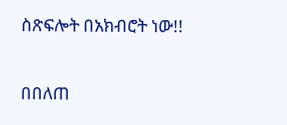ስጽፍሎት በአክብሮት ነው!!

በበለጠ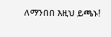ለማንበበ እዚህ ይጫኑ!